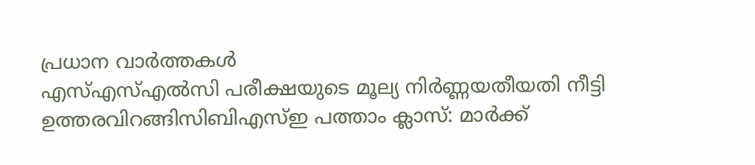പ്രധാന വാർത്തകൾ
എസ്എസ്എൽസി പരീക്ഷയുടെ മൂല്യ നിർണ്ണയതീയതി നീട്ടി ഉത്തരവിറങ്ങിസിബിഎസ്ഇ പത്താം ക്ലാസ്: മാർക്ക്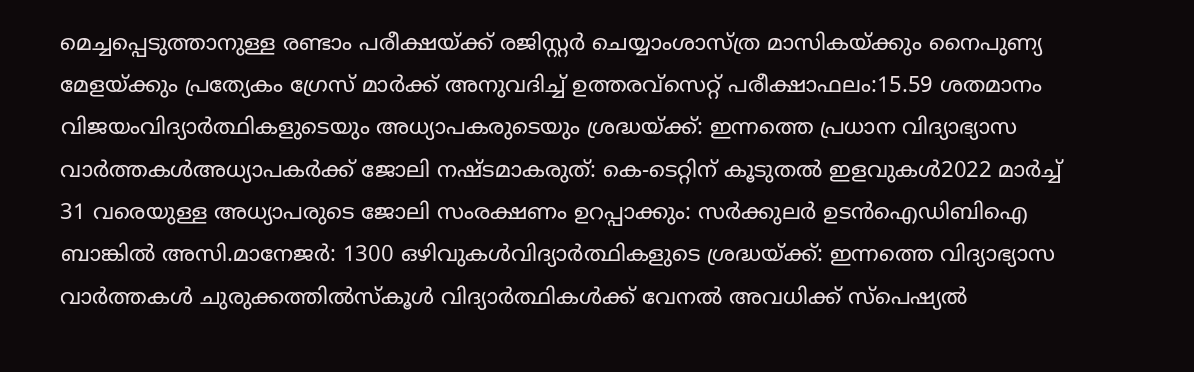മെച്ചപ്പെടുത്താനുള്ള രണ്ടാം പരീക്ഷയ്ക്ക് രജിസ്റ്റർ ചെയ്യാംശാസ്ത്ര മാസികയ്ക്കും നൈപുണ്യ മേളയ്ക്കും പ്രത്യേകം ഗ്രേസ് മാർക്ക് അനുവദിച്ച് ഉത്തരവ്സെറ്റ് പരീക്ഷാഫലം:15.59 ശതമാനം വിജയംവിദ്യാർത്ഥികളുടെയും അധ്യാപകരുടെയും ശ്രദ്ധയ്ക്ക്: ഇന്നത്തെ പ്രധാന വിദ്യാഭ്യാസ വാർത്തകൾഅധ്യാപകർക്ക് ജോലി നഷ്ടമാകരുത്: കെ-ടെറ്റിന് കൂടുതൽ ഇളവുകൾ2022 മാർച്ച് 31 വരെയുള്ള അധ്യാപരുടെ ജോലി സംരക്ഷണം ഉറപ്പാക്കും: സർക്കുലർ ഉടൻഐഡിബിഐ ബാങ്കിൽ അസി.മാനേജർ: 1300 ഒഴിവുകൾവിദ്യാർത്ഥികളുടെ ശ്രദ്ധയ്ക്ക്: ഇന്നത്തെ വിദ്യാഭ്യാസ വാർത്തകൾ ചുരുക്കത്തിൽസ്കൂൾ വിദ്യാർത്ഥികൾക്ക് വേനൽ അവധിക്ക് സ്പെഷ്യൽ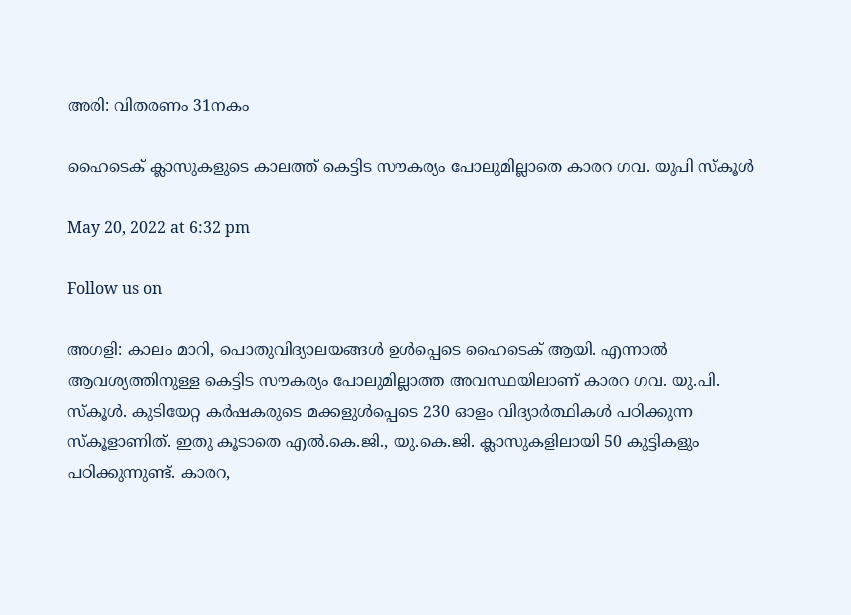അരി: വിതരണം 31നകം

ഹൈടെക് ക്ലാസുകളുടെ കാലത്ത് കെട്ടിട സൗകര്യം പോലുമില്ലാതെ കാരറ ഗവ. യുപി സ്കൂൾ

May 20, 2022 at 6:32 pm

Follow us on

അഗളി: കാലം മാറി, പൊതുവിദ്യാലയങ്ങൾ ഉൾപ്പെടെ ഹൈടെക് ആയി. എന്നാൽ ആവശ്യത്തിനുള്ള കെട്ടിട സൗകര്യം പോലുമില്ലാത്ത അവസ്ഥയിലാണ് കാരറ ഗവ. യു.പി. സ്കൂൾ. കുടിയേറ്റ കർഷകരുടെ മക്കളുൾപ്പെടെ 230 ഓളം വിദ്യാർത്ഥികൾ പഠിക്കുന്ന സ്കൂളാണിത്. ഇതു കൂടാതെ എൽ.കെ.ജി., യു.കെ.ജി. ക്ലാസുകളിലായി 50 കുട്ടികളും പഠിക്കുന്നുണ്ട്. കാരറ,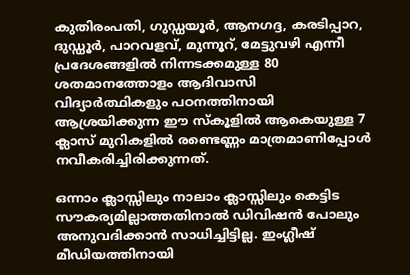കുതിരംപതി, ഗുഡ്ഡയൂർ, ആനഗദ്ദ, കരടിപ്പാറ, ദുഡ്ഡൂർ, പാറവളവ്, മുന്നൂറ്, മേട്ടുവഴി എന്നീ പ്രദേശങ്ങളിൽ നിന്നടക്കമുള്ള 80 ശതമാനത്തോളം ആദിവാസി വിദ്യാർത്ഥികളും പഠനത്തിനായി ആശ്രയിക്കുന്ന ഈ സ്കൂളിൽ ആകെയുള്ള 7 ക്ലാസ് മുറികളിൽ രണ്ടെണ്ണം മാത്രമാണിപ്പോൾ നവീകരിച്ചിരിക്കുന്നത്.

ഒന്നാം ക്ലാസ്സിലും നാലാം ക്ലാസ്സിലും കെട്ടിട സൗകര്യമില്ലാത്തതിനാൽ ഡിവിഷൻ പോലും അനുവദിക്കാൻ സാധിച്ചിട്ടില്ല. ഇംഗ്ലീഷ് മീഡിയത്തിനായി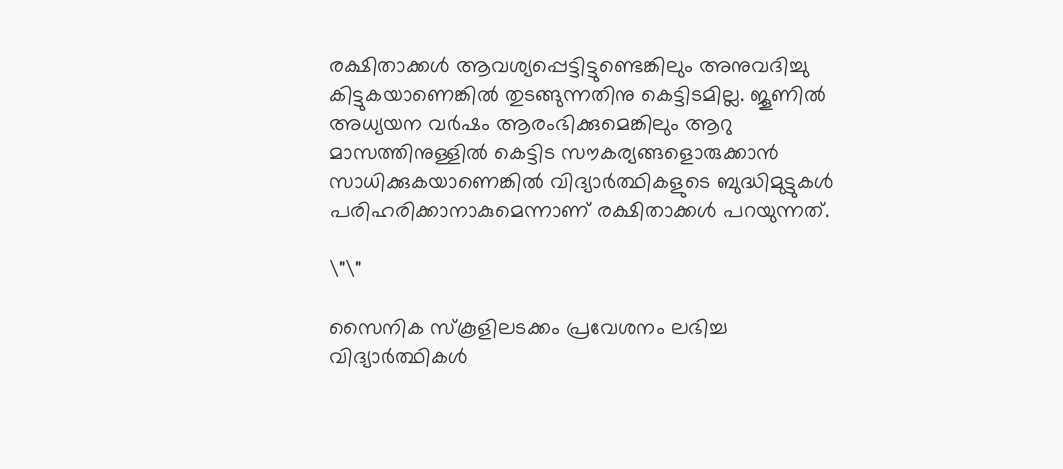രക്ഷിതാക്കൾ ആവശ്യപ്പെട്ടിട്ടുണ്ടെങ്കിലും അനുവദിച്ചു കിട്ടുകയാണെങ്കിൽ തുടങ്ങുന്നതിനു കെട്ടിടമില്ല. ജൂണിൽ അധ്യയന വർഷം ആരംഭിക്കുമെങ്കിലും ആറു മാസത്തിനുള്ളിൽ കെട്ടിട സൗകര്യങ്ങളൊരുക്കാൻ സാധിക്കുകയാണെങ്കിൽ വിദ്യാർത്ഥികളുടെ ബുദ്ധിമുട്ടുകൾ പരിഹരിക്കാനാകുമെന്നാണ് രക്ഷിതാക്കൾ പറയുന്നത്.

\"\"

സൈനിക സ്കൂളിലടക്കം പ്രവേശനം ലഭിച്ച വിദ്യാർത്ഥികൾ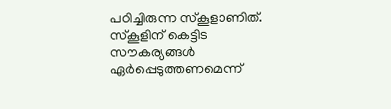പഠിച്ചിരുന്ന സ്കൂളാണിത്. സ്കൂളിന് കെട്ടിട സൗകര്യങ്ങൾ ഏർപ്പെടുത്തണമെന്ന്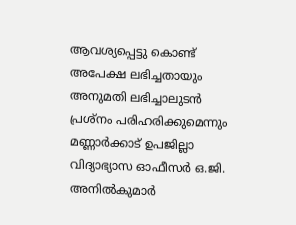ആവശ്യപ്പെട്ടു കൊണ്ട് അപേക്ഷ ലഭിച്ചതായും അനുമതി ലഭിച്ചാലുടൻ പ്രശ്നം പരിഹരിക്കുമെന്നും മണ്ണാർക്കാട് ഉപജില്ലാ വിദ്യാഭ്യാസ ഓഫീസർ ഒ.ജി. അനിൽകുമാർ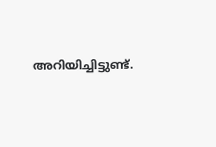അറിയിച്ചിട്ടുണ്ട്.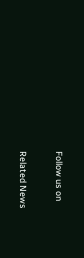Follow us on

Related News